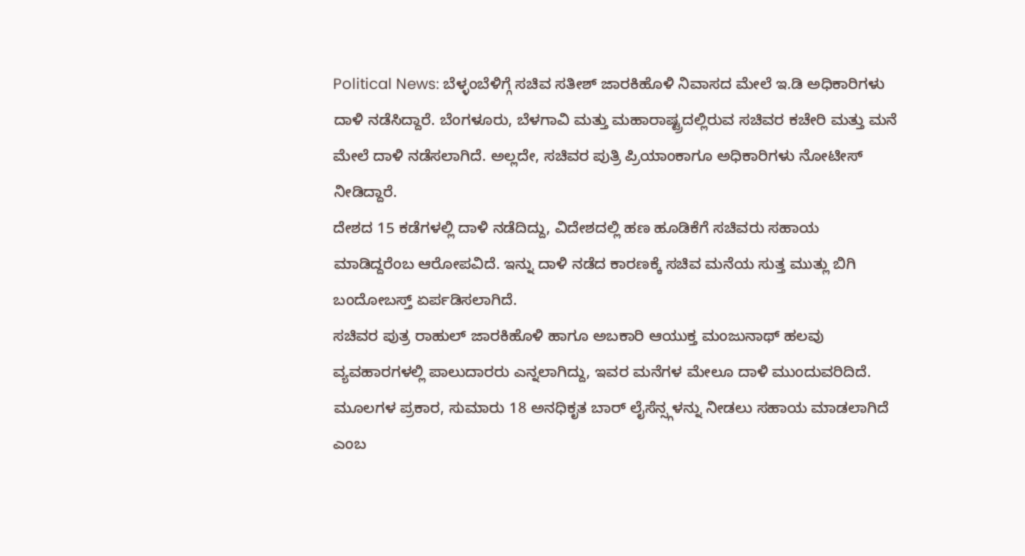Political News: ಬೆಳ್ಳಂಬೆಳಿಗ್ಗೆ ಸಚಿವ ಸತೀಶ್ ಜಾರಕಿಹೊಳಿ ನಿವಾಸದ ಮೇಲೆ ಇ.ಡಿ ಅಧಿಕಾರಿಗಳು ದಾಳಿ ನಡೆಸಿದ್ದಾರೆ. ಬೆಂಗಳೂರು, ಬೆಳಗಾವಿ ಮತ್ತು ಮಹಾರಾಷ್ಟ್ರದಲ್ಲಿರುವ ಸಚಿವರ ಕಚೇರಿ ಮತ್ತು ಮನೆ ಮೇಲೆ ದಾಳಿ ನಡೆಸಲಾಗಿದೆ. ಅಲ್ಲದೇ, ಸಚಿವರ ಪುತ್ರಿ ಪ್ರಿಯಾಂಕಾಗೂ ಅಧಿಕಾರಿಗಳು ನೋಟೀಸ್ ನೀಡಿದ್ದಾರೆ.
ದೇಶದ 15 ಕಡೆಗಳಲ್ಲಿ ದಾಳಿ ನಡೆದಿದ್ದು, ವಿದೇಶದಲ್ಲಿ ಹಣ ಹೂಡಿಕೆಗೆ ಸಚಿವರು ಸಹಾಯ ಮಾಡಿದ್ದರೆಂಬ ಆರೋಪವಿದೆ. ಇನ್ನು ದಾಳಿ ನಡೆದ ಕಾರಣಕ್ಕೆ ಸಚಿವ ಮನೆಯ ಸುತ್ತ ಮುತ್ಲು ಬಿಗಿ ಬಂದೋಬಸ್ತ್ ಏರ್ಪಡಿಸಲಾಗಿದೆ.
ಸಚಿವರ ಪುತ್ರ ರಾಹುಲ್ ಜಾರಕಿಹೊಳಿ ಹಾಗೂ ಅಬಕಾರಿ ಆಯುಕ್ತ ಮಂಜುನಾಥ್ ಹಲವು ವ್ಯವಹಾರಗಳಲ್ಲಿ ಪಾಲುದಾರರು ಎನ್ನಲಾಗಿದ್ದು, ಇವರ ಮನೆಗಳ ಮೇಲೂ ದಾಳಿ ಮುಂದುವರಿದಿದೆ. ಮೂಲಗಳ ಪ್ರಕಾರ, ಸುಮಾರು 18 ಅನಧಿಕೃತ ಬಾರ್ ಲೈಸೆನ್ಸ್ಗಳನ್ನು ನೀಡಲು ಸಹಾಯ ಮಾಡಲಾಗಿದೆ ಎಂಬ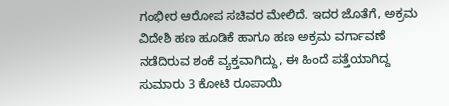ಗಂಭೀರ ಆರೋಪ ಸಚಿವರ ಮೇಲಿದೆ. ಇದರ ಜೊತೆಗೆ, ಅಕ್ರಮ ವಿದೇಶಿ ಹಣ ಹೂಡಿಕೆ ಹಾಗೂ ಹಣ ಅಕ್ರಮ ವರ್ಗಾವಣೆ ನಡೆದಿರುವ ಶಂಕೆ ವ್ಯಕ್ತವಾಗಿದ್ದು, ಈ ಹಿಂದೆ ಪತ್ತೆಯಾಗಿದ್ದ ಸುಮಾರು 3 ಕೋಟಿ ರೂಪಾಯಿ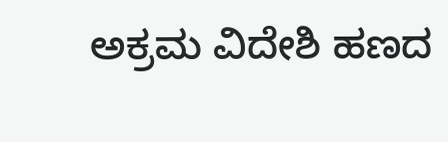ಅಕ್ರಮ ವಿದೇಶಿ ಹಣದ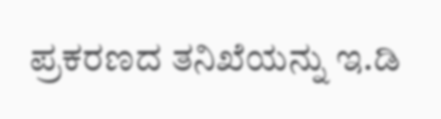ಪ್ರಕರಣದ ತನಿಖೆಯನ್ನು ಇ.ಡಿ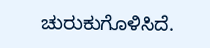ಚುರುಕುಗೊಳಿಸಿದೆ.